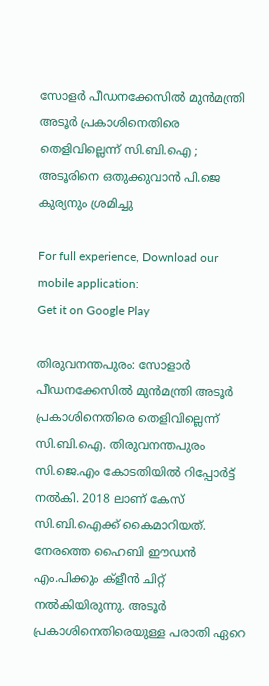സോളര്‍ പീഡനക്കേസില്‍ മുന്‍മന്ത്രി അടൂര്‍ പ്രകാശിനെതിരെ തെളിവില്ലെന്ന് സി.ബി.ഐ ; അടൂരിനെ ഒതുക്കുവാന്‍ പി.ജെ കുര്യനും ശ്രമിച്ചു

For full experience, Download our mobile application:
Get it on Google Play

തിരുവനന്തപുരം: സോളാര്‍ പീഡനക്കേസില്‍ മുന്‍മന്ത്രി അടൂര്‍ പ്രകാശിനെതിരെ തെളിവില്ലെന്ന് സി.ബി.ഐ. തിരുവനന്തപുരം സി.ജെ.എം കോടതിയില്‍ റിപ്പോര്‍ട്ട് നല്‍കി. 2018 ലാണ് കേസ് സി.ബി.ഐക്ക് കൈമാറിയത്. നേരത്തെ ഹൈബി ഈഡന്‍ എം.പിക്കും ക്ളീന്‍ ചിറ്റ് നല്‍കിയിരുന്നു. അടൂര്‍ പ്രകാശിനെതിരെയുള്ള പരാതി ഏറെ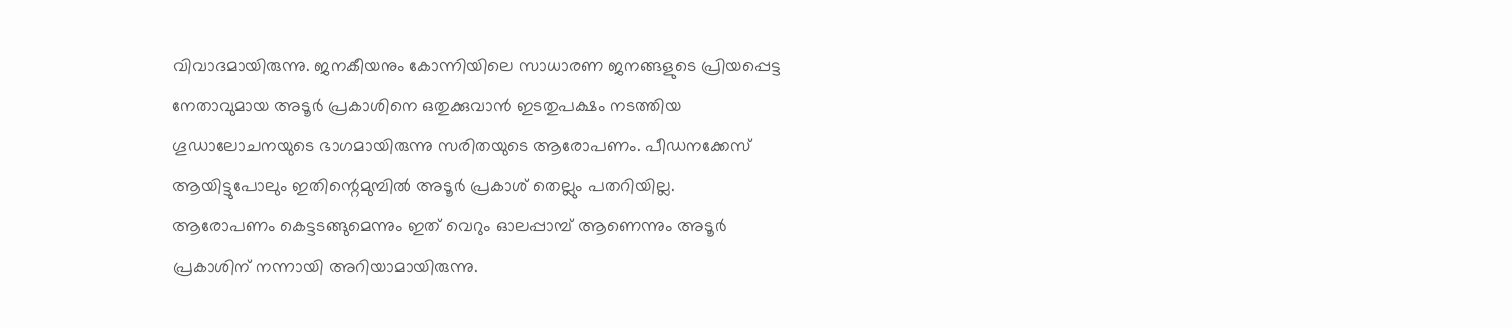വിവാദമായിരുന്നു. ജനകീയനും കോന്നിയിലെ സാധാരണ ജനങ്ങളുടെ പ്രിയപ്പെട്ട നേതാവുമായ അടൂര്‍ പ്രകാശിനെ ഒതുക്കുവാന്‍ ഇടതുപക്ഷം നടത്തിയ ഗൂഡാലോചനയുടെ ഭാഗമായിരുന്നു സരിതയുടെ ആരോപണം. പീഡനക്കേസ് ആയിട്ടുപോലും ഇതിന്റെമുമ്പില്‍ അടൂര്‍ പ്രകാശ് തെല്ലും പതറിയില്ല. ആരോപണം കെട്ടടങ്ങുമെന്നും ഇത് വെറും ഓലപ്പാമ്പ് ആണെന്നും അടൂര്‍ പ്രകാശിന് നന്നായി അറിയാമായിരുന്നു.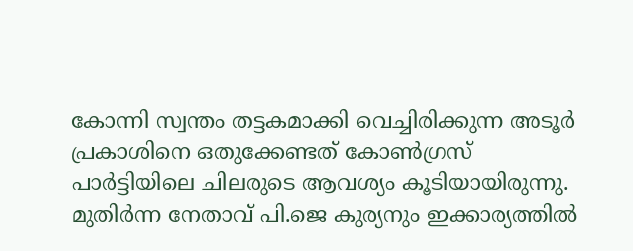കോന്നി സ്വന്തം തട്ടകമാക്കി വെച്ചിരിക്കുന്ന അടൂര്‍ പ്രകാശിനെ ഒതുക്കേണ്ടത്‌ കോണ്‍ഗ്രസ് പാര്‍ട്ടിയിലെ ചിലരുടെ ആവശ്യം കൂടിയായിരുന്നു. മുതിര്‍ന്ന നേതാവ് പി.ജെ കുര്യനും ഇക്കാര്യത്തില്‍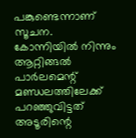പങ്കുണ്ടെന്നാണ് സൂചന. കോന്നിയില്‍ നിന്നും ആറ്റിങ്ങല്‍ പാര്‍ലമെന്റ് മണ്ഡലത്തിലേക്ക് പറഞ്ഞുവിട്ടത് അടൂരിന്റെ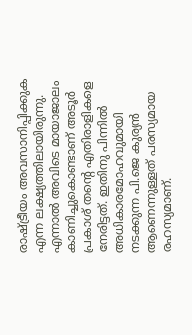രാഷ്ട്രീയം അവസാനിപ്പിക്കുക എന്ന ലക്ഷ്യത്തിലായിരുന്നു. എന്നാല്‍ അവിടെ മായാജാലം കാണിച്ചുകൊണ്ടാണ് അടൂര്‍ പ്രകാശ് തന്റെ എതിരാളികളെ നേരിട്ടത്. ഇതിനു പിന്നില്‍ അധികാരമോഹവുമായി  നടക്കുന്ന പി.ജെ കുര്യന്‍  ആണെന്നുള്ളത്‌ പരസ്യമായ രഹസ്യമാണ്.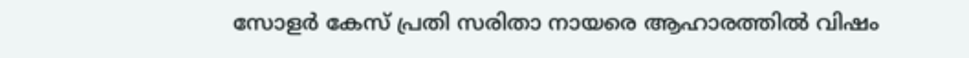സോളര്‍ കേസ് പ്രതി സരിതാ നായരെ ആഹാരത്തില്‍ വിഷം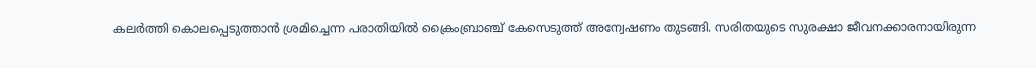കലര്‍ത്തി കൊലപ്പെടുത്താന്‍ ശ്രമിച്ചെന്ന പരാതിയില്‍ ക്രൈംബ്രാഞ്ച് കേസെടുത്ത് അന്വേഷണം തുടങ്ങി. സരിതയുടെ സുരക്ഷാ ജീവനക്കാരനായിരുന്ന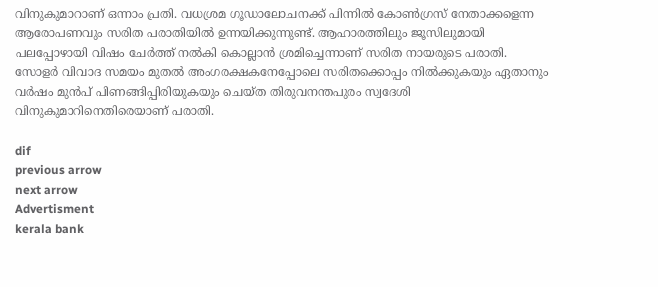വിനുകുമാറാണ് ഒന്നാം പ്രതി. വധശ്രമ ഗൂഡാലോചനക്ക് പിന്നില്‍ കോണ്‍ഗ്രസ് നേതാക്കളെന്ന ആരോപണവും സരിത പരാതിയില്‍ ഉന്നയിക്കുന്നുണ്ട്. ആഹാരത്തിലും ജൂസിലുമായി പലപ്പോഴായി വിഷം ചേര്‍ത്ത് നല്‍കി കൊല്ലാന്‍ ശ്രമിച്ചെന്നാണ് സരിത നായരുടെ പരാതി. സോളര്‍ വിവാദ സമയം മുതല്‍ അംഗരക്ഷകനേപ്പോലെ സരിതക്കൊപ്പം നില്‍ക്കുകയും ഏതാനും വര്‍ഷം മുന്‍പ് പിണങ്ങിപ്പിരിയുകയും ചെയ്ത തിരുവനന്തപുരം സ്വദേശി വിനുകുമാറിനെതിരെയാണ് പരാതി.

dif
previous arrow
next arrow
Advertisment
kerala bank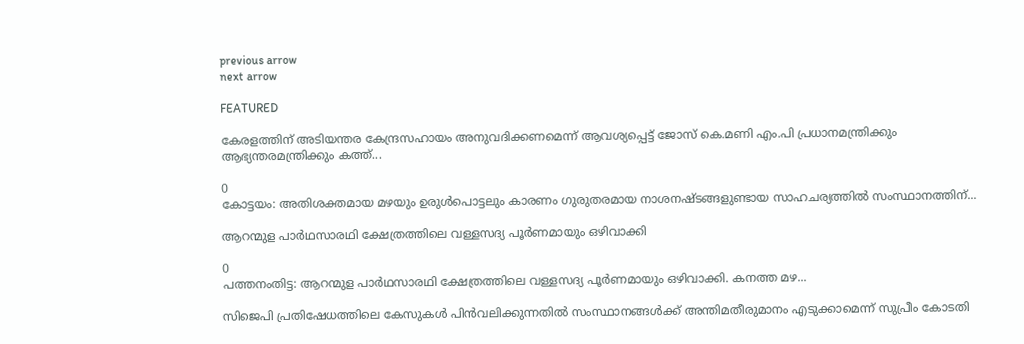previous arrow
next arrow

FEATURED

കേരളത്തിന് അടിയന്തര കേന്ദ്രസഹായം അനുവദിക്കണമെന്ന് ആവശ്യപ്പെട്ട് ജോസ് കെ.മണി എം.പി പ്രധാനമന്ത്രിക്കും ആഭ്യന്തരമന്ത്രിക്കും കത്ത്...

0
കോട്ടയം: അതിശക്തമായ മഴയും ഉരുള്‍പൊട്ടലും കാരണം ഗുരുതരമായ നാശനഷ്ടങ്ങളുണ്ടായ സാഹചര്യത്തില്‍ സംസ്ഥാനത്തിന്...

ആറന്മുള പാർഥസാരഥി ക്ഷേത്രത്തിലെ വള്ളസദ്യ പൂർണമായും ഒഴിവാക്കി

0
പത്തനംതിട്ട: ആറന്മുള പാർഥസാരഥി ക്ഷേത്രത്തിലെ വള്ളസദ്യ പൂർണമായും ഒഴിവാക്കി. കനത്ത മഴ...

സിജെപി പ്രതിഷേധത്തിലെ കേസുകൾ പിൻവലിക്കുന്നതിൽ സംസ്ഥാനങ്ങൾക്ക് അന്തിമതീരുമാനം എടുക്കാമെന്ന് സുപ്രീം കോടതി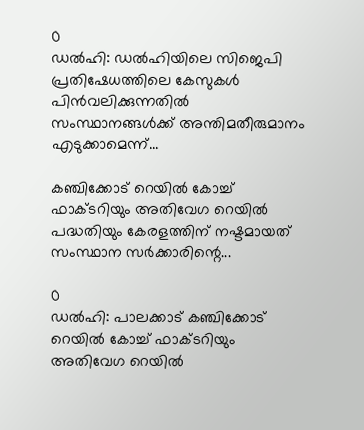0
ഡൽഹി: ഡൽഹിയിലെ സിജെപി പ്രതിഷേധത്തിലെ കേസുകൾ പിൻവലിക്കുന്നതിൽ സംസ്ഥാനങ്ങൾക്ക് അന്തിമതീരുമാനം എടുക്കാമെന്ന്...

കഞ്ചിക്കോട് റെയിൽ കോച്ച് ഫാക്ടറിയും അതിവേഗ റെയിൽ പദ്ധതിയും കേരളത്തിന് നഷ്ടമായത് സംസ്ഥാന സർക്കാരിന്റെ...

0
ഡൽഹി: പാലക്കാട് കഞ്ചിക്കോട് റെയിൽ കോച്ച് ഫാക്ടറിയും അതിവേഗ റെയിൽ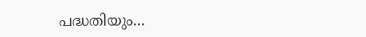പദ്ധതിയും...